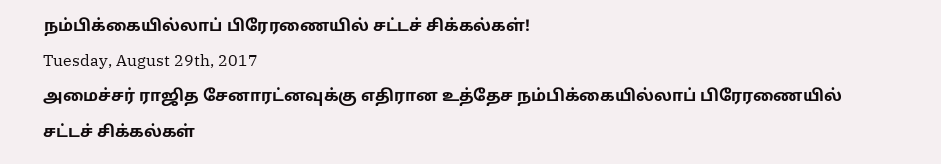நம்பிக்கையில்லாப் பிரேரணையில் சட்டச் சிக்கல்கள்!
Tuesday, August 29th, 2017
அமைச்சர் ராஜித சேனாரட்னவுக்கு எதிரான உத்தேச நம்பிக்கையில்லாப் பிரேரணையில் சட்டச் சிக்கல்கள்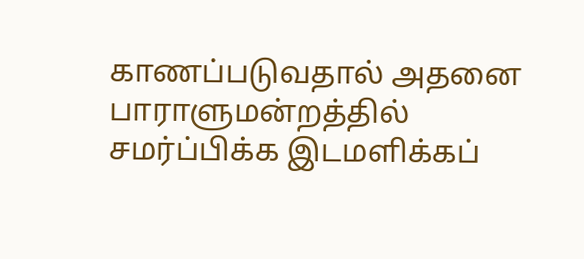காணப்படுவதால் அதனை பாராளுமன்றத்தில் சமர்ப்பிக்க இடமளிக்கப்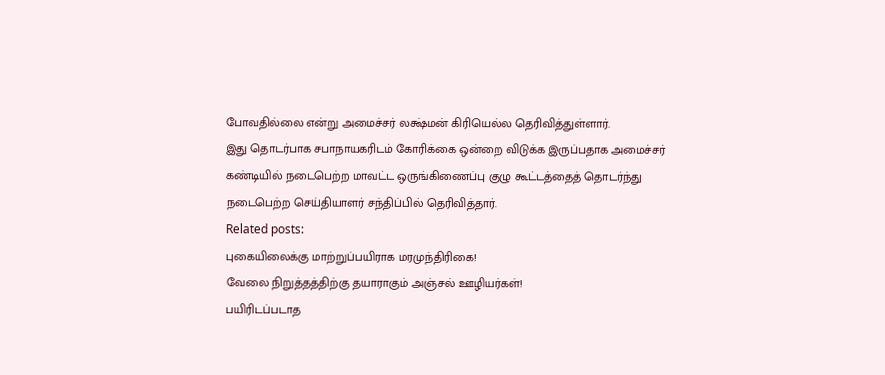போவதில்லை என்று அமைச்சர் லக்ஷ்மன் கிரியெல்ல தெரிவித்துள்ளார்.
இது தொடர்பாக சபாநாயகரிடம் கோரிக்கை ஒன்றை விடுக்க இருப்பதாக அமைச்சர் கண்டியில் நடைபெற்ற மாவட்ட ஒருங்கிணைப்பு குழு கூட்டத்தைத் தொடர்ந்து நடைபெற்ற செய்தியாளர் சந்திப்பில் தெரிவித்தார்.
Related posts:
புகையிலைக்கு மாற்றுப்பயிராக மரமுந்திரிகை!
வேலை நிறுத்தத்திற்கு தயாராகும் அஞ்சல் ஊழியர்கள்!
பயிரிடப்படாத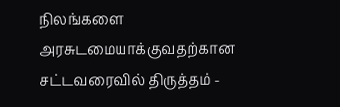நிலங்களை அரசுடமையாக்குவதற்கான சட்டவரைவில் திருத்தம் -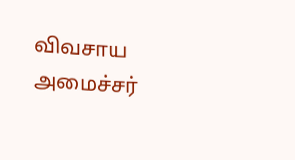விவசாய அமைச்சர்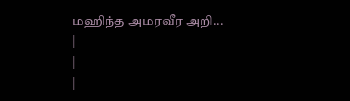மஹிந்த அமரவீர அறி...
|
|
|